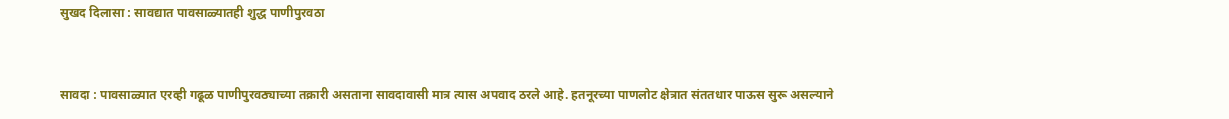सुखद दिलासा : सावद्यात पावसाळ्यातही शुद्ध पाणीपुरवठा


सावदा : पावसाळ्यात एरव्ही गढूळ पाणीपुरवठ्याच्या तक्रारी असताना सावदावासी मात्र त्यास अपवाद ठरले आहे. हतनूरच्या पाणलोट क्षेत्रात संततधार पाऊस सुरू असल्याने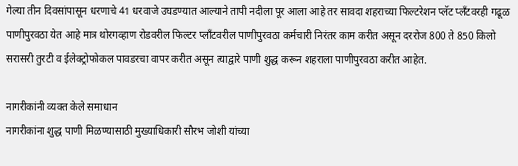गेल्या तीन दिवसांपासून धरणाचे 41 धरवाजे उघडण्यात आल्याने तापी नदीला पूर आला आहे तर सावदा शहराच्या फिल्टरेशन प्लॅट प्लँटवरही गढूळ पाणीपुरवठा येत आहे मात्र थोरगव्हाण रोडवरील फिल्टर प्लाँटवरील पाणीपुरवठा कर्मचारी निरंतर काम करीत असून दररोज 800 ते 850 किलो सरासरी तुरटी व ईलेक्ट्रोफोकल पावडरचा वापर करीत असून त्याद्वारे पाणी शुद्ध करून शहराला पाणीपुरवठा करीत आहेत.

नागरीकांनी व्यक्त केले समाधान
नागरीकांना शुद्ध पाणी मिळण्यासाठी मुख्याधिकारी सौरभ जोशी यांच्या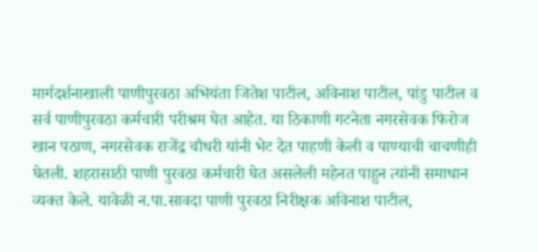मार्गदर्शनाखाली पाणीपुरवठा अभियंता जितेश पाटील, अविनाश पाटील, पांडु पाटील व सर्व पाणीपुरवठा कर्मचारी परीश्रम घेत आहेत. या ठिकाणी गटनेता नगरसेवक फिरोज खान पठाण, नगरसेवक राजेंद्र चौधरी यांनी भेट देत पाहणी केली व पाण्याची चाचणीही घेतली. शहरासाठी पाणी पुरवठा कर्मचारी घेत असलेली महेनत पाहुन त्यांनी समाधान व्यक्त केले. यावेळी न.पा.सावदा पाणी पुरवठा निरीक्षक अविनाश पाटील,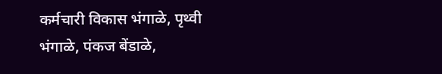कर्मचारी विकास भंगाळे, पृथ्वी भंगाळे, पंकज बेंडाळे,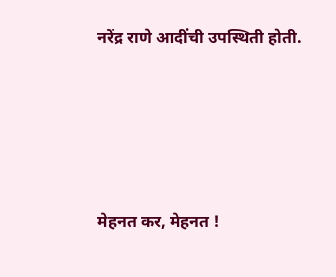नरेंद्र राणे आदींची उपस्थिती होती.






मेहनत कर, मेहनत !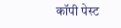कॉपी पेस्ट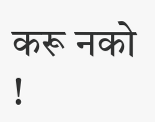करू नको !